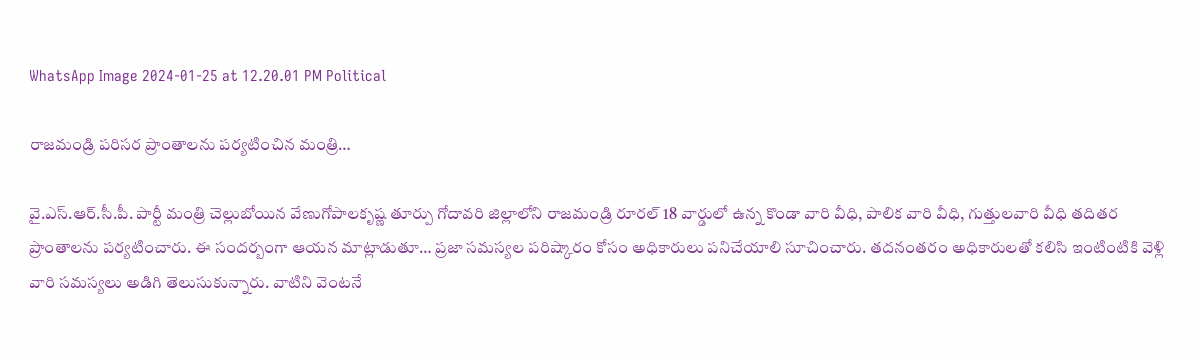WhatsApp Image 2024-01-25 at 12.20.01 PM Political

రాజమండ్రి పరిసర ప్రాంతాలను పర్యటించిన మంత్రి…

వై.ఎస్.ఆర్.సీ.పీ. పార్టీ మంత్రి చెల్లుబోయిన వేణుగోపాలకృష్ణ తూర్పు గోదావరి జిల్లాలోని రాజమండ్రి రూరల్ 18 వార్డులో ఉన్న కొండా వారి వీధి, పాలిక వారి వీధి, గుత్తులవారి వీధి తదితర ప్రాంతాలను పర్యటించారు. ఈ సందర్బంగా ఆయన మాట్లాడుతూ… ప్రజా సమస్యల పరిష్కారం కోసం అధికారులు పనిచేయాలి సూచించారు. తదనంతరం అధికారులతో కలిసి ఇంటింటికి వెళ్లి వారి సమస్యలు అడిగి తెలుసుకున్నారు. వాటిని వెంటనే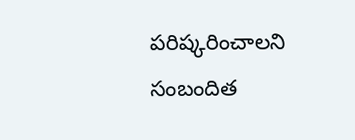పరిష్కరించాలని సంబందిత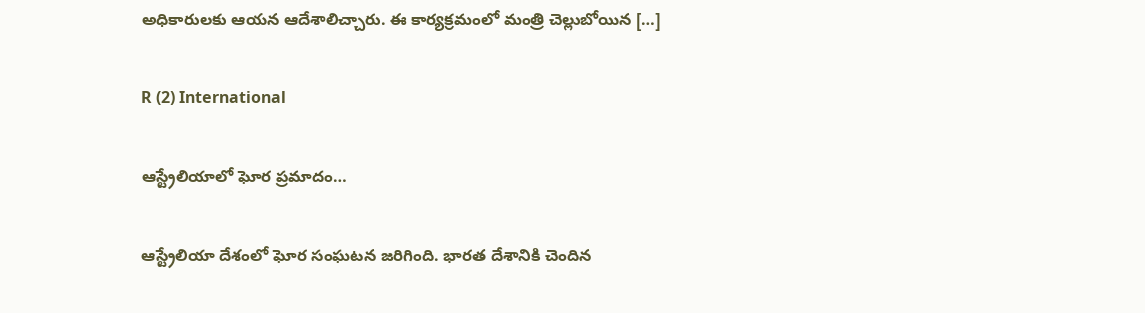అధికారులకు ఆయన ఆదేశాలిచ్చారు. ఈ కార్యక్రమంలో మంత్రి చెల్లుబోయిన […]

R (2) International

ఆస్ట్రేలియాలో ఘోర ప్రమాదం…

ఆస్ట్రేలియా దేశంలో ఘోర సంఘటన జరిగింది. భారత దేశానికి చెందిన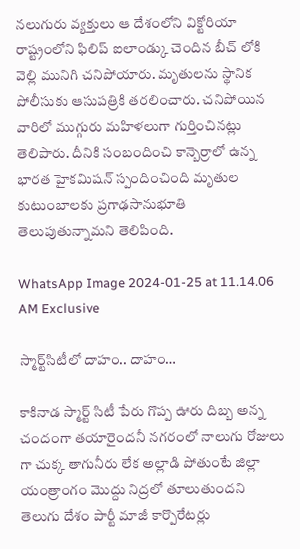నలుగురు వ్యక్తులు ఆ దేశంలోని విక్టోరియా రాష్ట్రంలోని ఫిలిప్ ఐలాండ్కు చెందిన బీచ్ లోకి వెల్లి మునిగి చనిపోయారు. మృతులను స్థానిక పోలీసుకు ఆసుపత్రికి తరలించారు. చనిపోయిన వారిలో ముగ్గురు మహిళలుగా గుర్తించినట్లు తెలిపారు. దీనికి సంబందించి కాన్బెర్రాలో ఉన్న భారత హైకమిషన్ స్పందించింది మృతుల కుటుంబాలకు ప్రగాఢసానుభూతి తెలుపుతున్నామని తెలిపింది.

WhatsApp Image 2024-01-25 at 11.14.06 AM Exclusive

స్మార్ట్‌సిటీలో దాహం.. దాహం…

కాకినాడ స్మార్ట్ సిటీ పేరు గొప్ప ఊరు దిబ్బ అన్న చందంగా తయారైందనీ నగరంలో నాలుగు రోజులు గా చుక్క తాగునీరు లేక అల్లాడి పోతుంటే జిల్లా యంత్రాంగం మొద్దు నిద్రలో తూలుతుందని తెలుగు దేశం పార్టీ మాజీ కార్పొరేటర్లు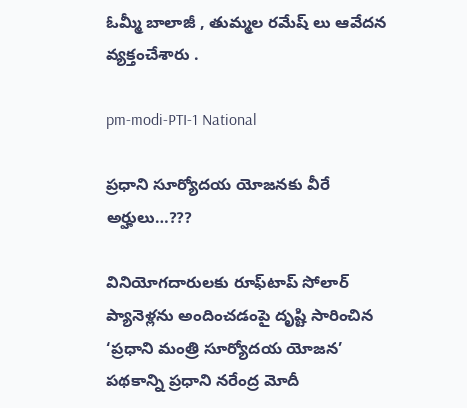ఓమ్మీ బాలాజీ , తుమ్మల రమేష్ లు ఆవేదన వ్యక్తంచేశారు .

pm-modi-PTI-1 National

ప్రధాని సూర్యోదయ యోజనకు వీరే అర్హులు…???

వినియోగదారులకు రూఫ్‌టాప్ సోలార్ ప్యానెళ్లను అందించడంపై దృష్టి సారించిన ‘ప్రధాని మంత్రి సూర్యోదయ యోజన’ పథకాన్ని ప్రధాని నరేంద్ర మోదీ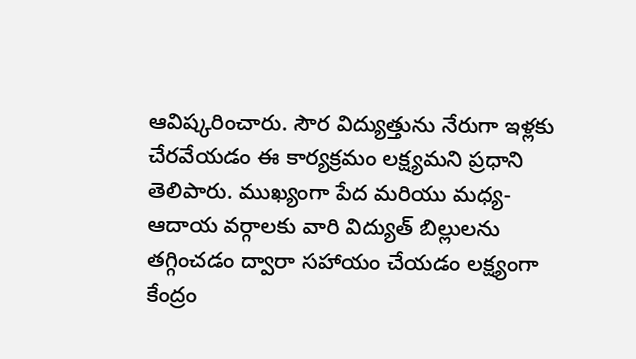ఆవిష్కరించారు. సౌర విద్యుత్తును నేరుగా ఇళ్లకు చేరవేయడం ఈ కార్యక్రమం లక్ష్యమని ప్రధాని తెలిపారు. ముఖ్యంగా పేద మరియు మధ్య-ఆదాయ వర్గాలకు వారి విద్యుత్ బిల్లులను తగ్గించడం ద్వారా సహాయం చేయడం లక్ష్యంగా కేంద్రం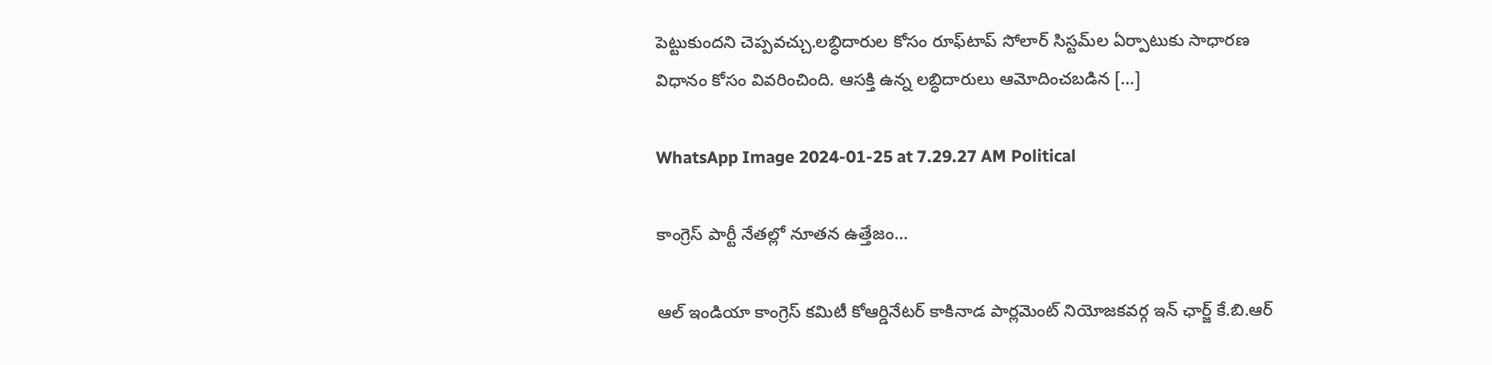పెట్టుకుందని చెప్పవచ్చు.లబ్ధిదారుల కోసం రూఫ్‌టాప్ సోలార్ సిస్టమ్‌ల ఏర్పాటుకు సాధారణ విధానం కోసం వివరించింది. ఆసక్తి ఉన్న లబ్ధిదారులు ఆమోదించబడిన […]

WhatsApp Image 2024-01-25 at 7.29.27 AM Political

కాంగ్రెస్‌ పార్టీ నేతల్లో నూతన ఉత్తేజం…

ఆల్ ఇండియా కాంగ్రెస్ కమిటీ కోఆర్డినేటర్ కాకినాడ పార్లమెంట్ నియోజకవర్గ ఇన్ ఛార్జ్ కే.బి.ఆర్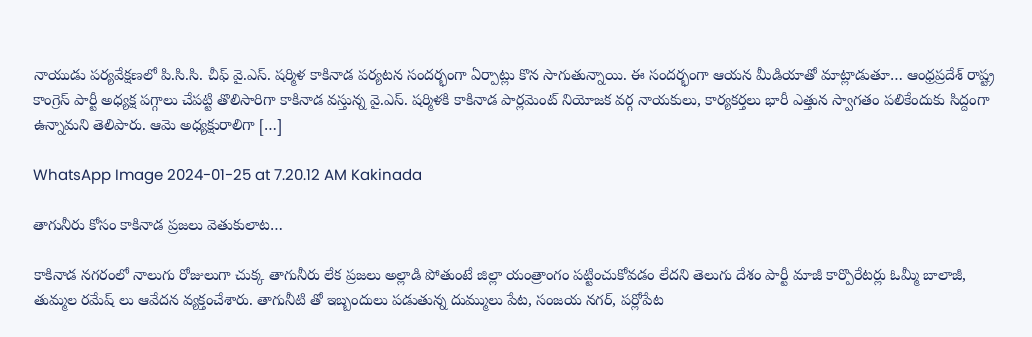నాయుడు పర్యవేక్షణలో పి.సి.సి. చీఫ్ వై.ఎస్‌. షర్మిళ కాకినాడ పర్యటన సందర్భంగా ఏర్పాట్లు కొన సాగుతున్నాయి. ఈ సందర్భంగా ఆయన మీడియాతో మాట్లాడుతూ… ఆంధ్రప్రదేశ్ రాష్ట్ర కాంగ్రెస్ పార్టీ అధ్యక్ష పగ్గాలు చేపట్టి తొలిసారిగా కాకినాడ వస్తున్న వై.ఎస్‌. షర్మిళకి కాకినాడ పార్లమెంట్ నియోజక వర్గ నాయకులు, కార్యకర్తలు భారీ ఎత్తున స్వాగతం పలికేందుకు సిద్దంగా ఉన్నామని తెలిపారు. ఆమె అధ్యక్షురాలిగా […]

WhatsApp Image 2024-01-25 at 7.20.12 AM Kakinada

తాగునీరు కోసం కాకినాడ ప్రజలు వెతుకులాట…

కాకినాడ నగరంలో నాలుగు రోజులుగా చుక్క తాగునీరు లేక ప్రజలు అల్లాడి పోతుంటే జిల్లా యంత్రాంగం పట్టించుకోవడం లేదని తెలుగు దేశం పార్టీ మాజీ కార్పొరేటర్లు ఓమ్మీ బాలాజీ, తుమ్మల రమేష్ లు ఆవేదన వ్యక్తంచేశారు. తాగునీటి తో ఇబ్బందులు పడుతున్న దుమ్ములు పేట, సంజయ నగర్, పర్లోపేట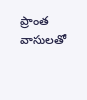ప్రాంత వాసులతో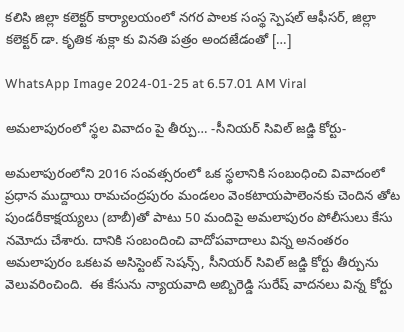కలిసి జిల్లా కలెక్టర్ కార్యాలయంలో నగర పాలక సంస్థ స్పెషల్ ఆఫీసర్, జిల్లా కలెక్టర్ డా. కృతిక శుక్లా కు వినతి పత్రం అందజేడంతో […]

WhatsApp Image 2024-01-25 at 6.57.01 AM Viral

అమలాపురంలో స్థల వివాదం పై తీర్పు… -సీనియర్ సివిల్ జడ్జి కోర్టు-

అమలాపురంలోని 2016 సంవత్సరంలో ఒక స్థలానికి సంబంధించి వివాదంలో ప్రధాన ముద్దాయి రామచంద్రపురం మండలం వెంకటాయపాలెంనకు చెందిన తోట పుండరీకాక్షయ్యలు (బాబీ)తో పాటు 50 మందిపై అమలాపురం పోలీసులు కేసు నమోదు చేశారు. దానికి సంబందించి వాదోపవాదాలు విన్న అనంతరం అమలాపురం ఒకటవ అసిస్టెంట్ సెషన్స్, సీనియర్ సివిల్ జడ్జి కోర్టు తీర్పును వెలువరించింది.  ఈ కేసును న్యాయవాది అబ్బిరెడ్డి సురేష్ వాదనలు విన్న కోర్టు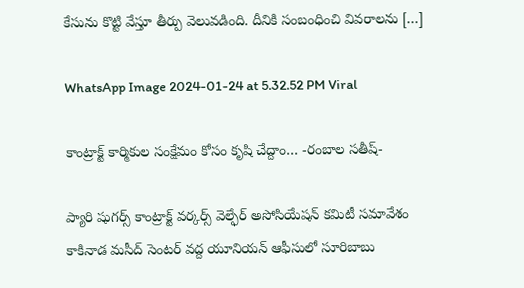కేసును కొట్టి వేస్తూ తీర్పు వెలువడింది. దీనికి సంబంధించి వివరాలను […]

WhatsApp Image 2024-01-24 at 5.32.52 PM Viral

కాంట్రాక్ట్ కార్మికుల సంక్షేమం కోసం కృషి చేద్దాం… -రంబాల సతీష్-

ప్యారి షుగర్స్ కాంట్రాక్ట్ వర్కర్స్ వెల్ఫేర్ అసోసియేషన్ కమిటీ సమావేశం కాకినాడ మసీద్ సెంటర్ వద్ద యూనియన్ ఆఫీసులో సూరిబాబు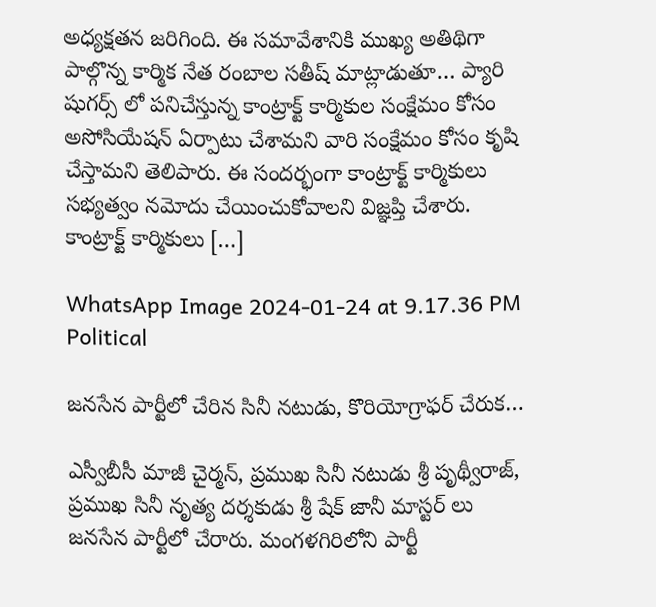అధ్యక్షతన జరిగింది. ఈ సమావేశానికి ముఖ్య అతిథిగా పాల్గొన్న కార్మిక నేత రంబాల సతీష్ మాట్లాడుతూ… ప్యారి షుగర్స్ లో పనిచేస్తున్న కాంట్రాక్ట్ కార్మికుల సంక్షేమం కోసం అసోసియేషన్ ఏర్పాటు చేశామని వారి సంక్షేమం కోసం కృషి చేస్తామని తెలిపారు. ఈ సందర్భంగా కాంట్రాక్ట్ కార్మికులు సభ్యత్వం నమోదు చేయించుకోవాలని విజ్ఞప్తి చేశారు. కాంట్రాక్ట్ కార్మికులు […]

WhatsApp Image 2024-01-24 at 9.17.36 PM Political

జనసేన పార్టీలో చేరిన సినీ నటుడు, కొరియోగ్రాఫర్ చేరుక…

ఎస్వీబీసీ మాజీ చైర్మన్, ప్రముఖ సినీ నటుడు శ్రీ పృథ్వీరాజ్, ప్రముఖ సినీ నృత్య దర్శకుడు శ్రీ షేక్ జానీ మాస్టర్ లు జనసేన పార్టీలో చేరారు. మంగళగిరిలోని పార్టీ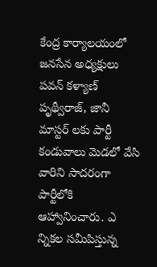కేంద్ర కార్యాలయంలో జనసేన అధ్యక్షులు పవన్ కళ్యాణ్ పృథ్వీరాజ్, జానీ మాస్టర్ లకు పార్టీ కండువాలు మెడలో వేసి వారిని సాదరంగా పార్టీలోకి ఆహ్వానించారు. ఎ న్నికల సమీపిస్తున్న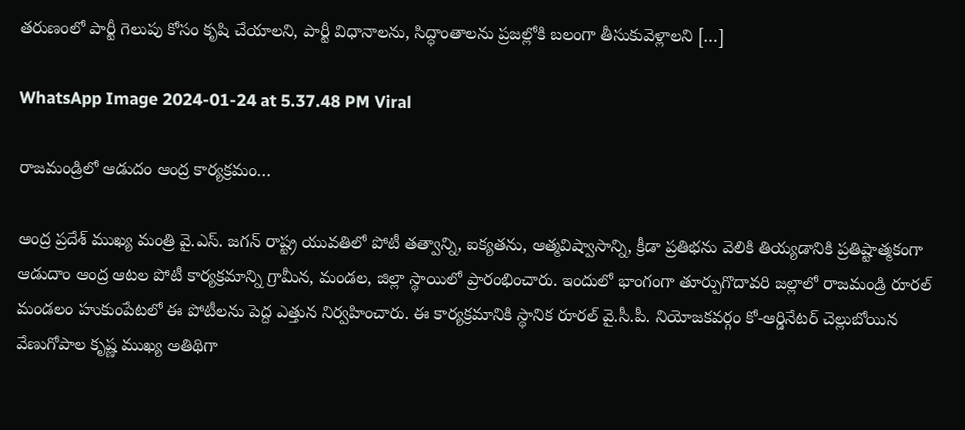తరుణంలో పార్టీ గెలుపు కోసం కృషి చేయాలని, పార్టీ విధానాలను, సిద్ధాంతాలను ప్రజల్లోకి బలంగా తీసుకువెళ్లాలని […]

WhatsApp Image 2024-01-24 at 5.37.48 PM Viral

రాజమండ్రిలో ఆడుదం ఆంద్ర కార్యక్రమం…

ఆంద్ర ప్రదేశ్ ముఖ్య మంత్రి వై.ఎస్. జగన్ రాష్ట్ర యువతిలో పోటీ తత్వాన్ని, ఐక్యతను, ఆత్మవిష్వాసాన్ని, క్రీడా ప్రతిభను వెలికి తియ్యడానికి ప్రతిష్టాత్మకంగా ఆడుదాం ఆంద్ర ఆటల పోటీ కార్యక్రమాన్ని గ్రామీన, మండల, జిల్లా స్థాయిలో ప్రారంభించారు. ఇందులో భాంగంగా తూర్పుగొదావరి జల్లాలో రాజమండ్రి రూరల్ మండలం హుకుంపేటలో ఈ పోటీలను పెద్ద ఎత్తున నిర్వహించారు. ఈ కార్యక్రమానికి స్థానిక రూరల్ వై.సీ.పీ. నియోజకవర్గం కో-ఆర్డినేటర్ చెల్లుబోయిన వేణుగోపాల కృష్ణ ముఖ్య అతిథిగా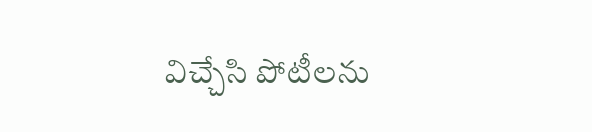విచ్చేసి పోటీలను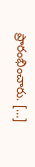ప్రారంభించారు. […]